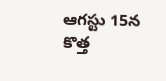ఆగస్టు 15న కొత్త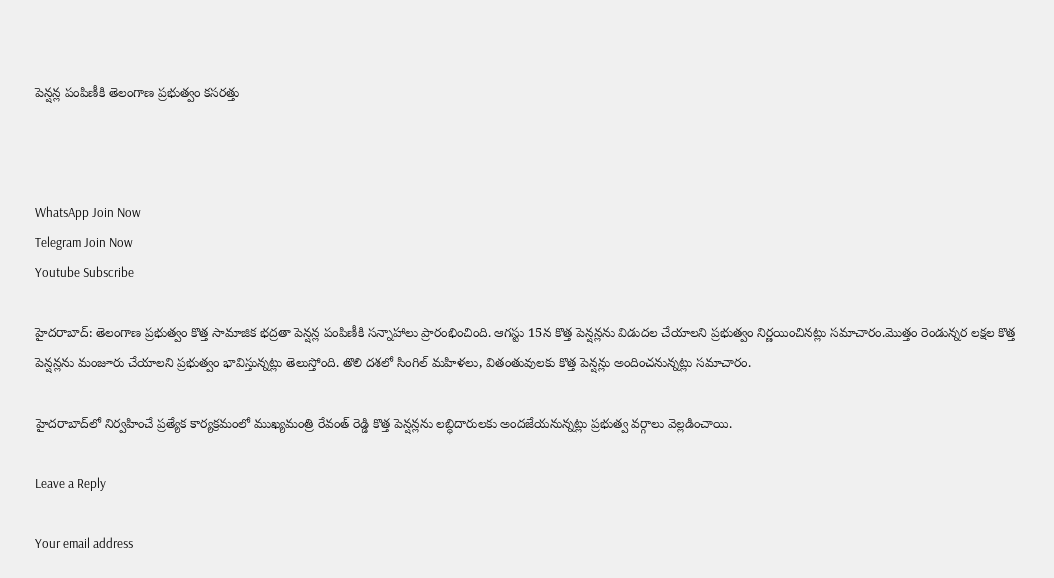పెన్షన్ల పంపిణీకి తెలంగాణ ప్రభుత్వం కసరత్తు



WhatsApp Join Now
Telegram Join Now
Youtube Subscribe

హైదరాబాద్: తెలంగాణ ప్రభుత్వం కొత్త సామాజిక భద్రతా పెన్షన్ల పంపిణీకి సన్నాహాలు ప్రారంభించింది. ఆగస్టు 15న కొత్త పెన్షన్లను విడుదల చేయాలని ప్రభుత్వం నిర్ణయించినట్లు సమాచారం.మొత్తం రెండున్నర లక్షల కొత్త పెన్షన్లను మంజూరు చేయాలని ప్రభుత్వం భావిస్తున్నట్లు తెలుస్తోంది. తొలి దశలో సింగిల్ మహిళలు, వితంతువులకు కొత్త పెన్షన్లు అందించనున్నట్లు సమాచారం.

హైదరాబాద్‌లో నిర్వహించే ప్రత్యేక కార్యక్రమంలో ముఖ్యమంత్రి రేవంత్ రెడ్డి కొత్త పెన్షన్లను లబ్ధిదారులకు అందజేయనున్నట్లు ప్రభుత్వ వర్గాలు వెల్లడించాయి.

Leave a Reply

Your email address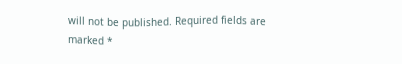will not be published. Required fields are marked *